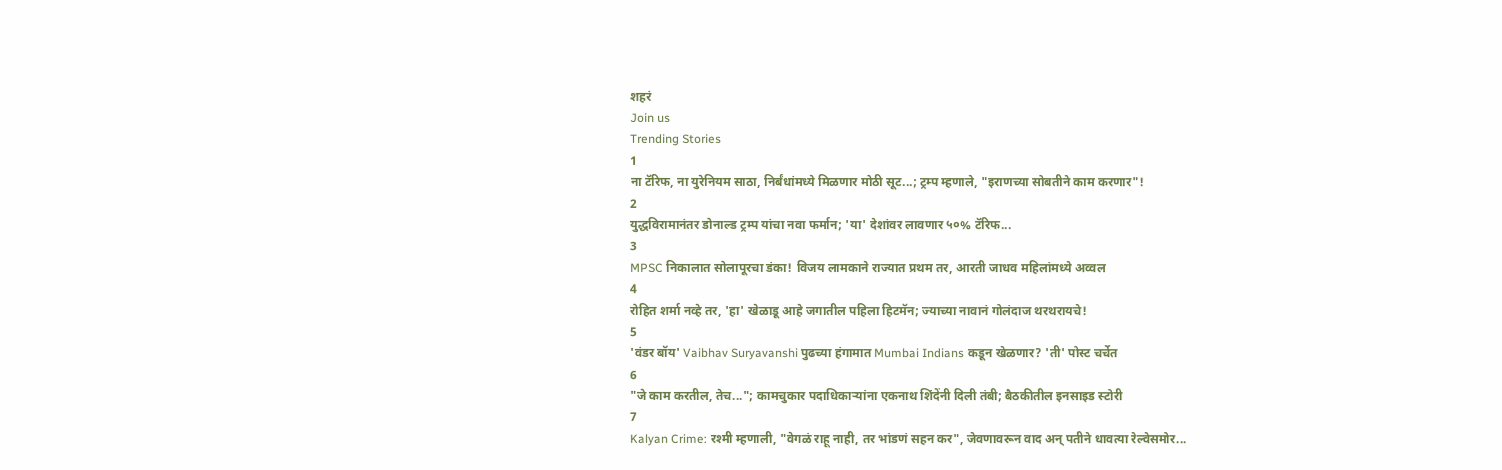शहरं
Join us
Trending Stories
1
ना टॅरिफ, ना युरेनियम साठा, निर्बंधांमध्ये मिळणार मोठी सूट...; ट्रम्प म्हणाले, "इराणच्या सोबतीने काम करणार"!
2
युद्धविरामानंतर डोनाल्ड ट्रम्प यांचा नवा फर्मान; 'या' देशांवर लावणार ५०% टॅरिफ...
3
MPSC निकालात सोलापूरचा डंका! विजय लामकाने राज्यात प्रथम तर, आरती जाधव महिलांमध्ये अव्वल
4
रोहित शर्मा नव्हे तर, 'हा' खेळाडू आहे जगातील पहिला हिटमॅन; ज्याच्या नावानं गोलंदाज थरथरायचे!
5
'वंडर बॉय' Vaibhav Suryavanshi पुढच्या हंगामात Mumbai Indians कडून खेळणार? 'ती' पोस्ट चर्चेत
6
"जे काम करतील, तेच..."; कामचुकार पदाधिकाऱ्यांना एकनाथ शिंदेंनी दिली तंबी; बैठकीतील इनसाइड स्टोरी
7
Kalyan Crime: रश्मी म्हणाली, "वेगळं राहू नाही, तर भांडणं सहन कर", जेवणावरून वाद अन् पतीने धावत्या रेल्वेसमोर...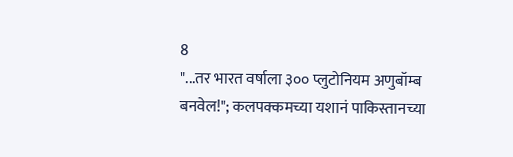8
"...तर भारत वर्षाला ३०० प्लुटोनियम अणुबॉम्ब बनवेल!"; कलपक्कमच्या यशानं पाकिस्तानच्या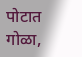पोटात गोळा,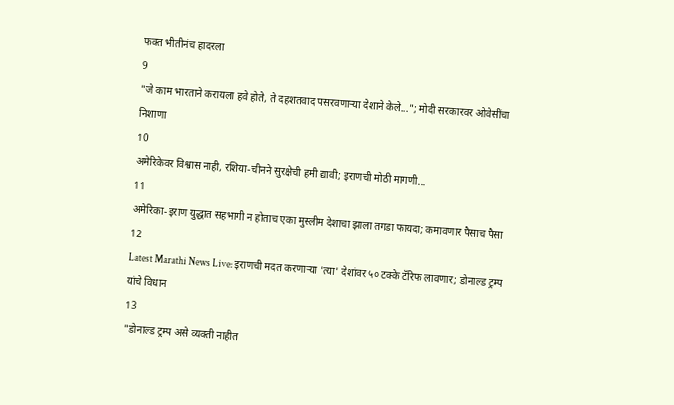फक्त भीतीनंच हादरला
9
"जे काम भारताने करायला हवे होते, ते दहशतवाद पसरवणाऱ्या देशाने केले..."; मोदी सरकारवर ओवेसींचा निशाणा
10
अमेरिकेवर विश्वास नाही, रशिया-चीनने सुरक्षेची हमी द्यावी; इराणची मोठी मागणी...
11
अमेरिका-इराण युद्धात सहभागी न होताच एका मुस्लीम देशाचा झाला तगडा फायदा; कमावणार पैसाच पैसा
12
Latest Marathi News Live: इराणची मदत करणाऱ्या 'त्या' देशांवर ५० टक्के टॅरिफ लावणार; डोनाल्ड ट्रम्प यांचे विधान
13
"डोनाल्ड ट्रम्प असे व्यक्ती नाहीत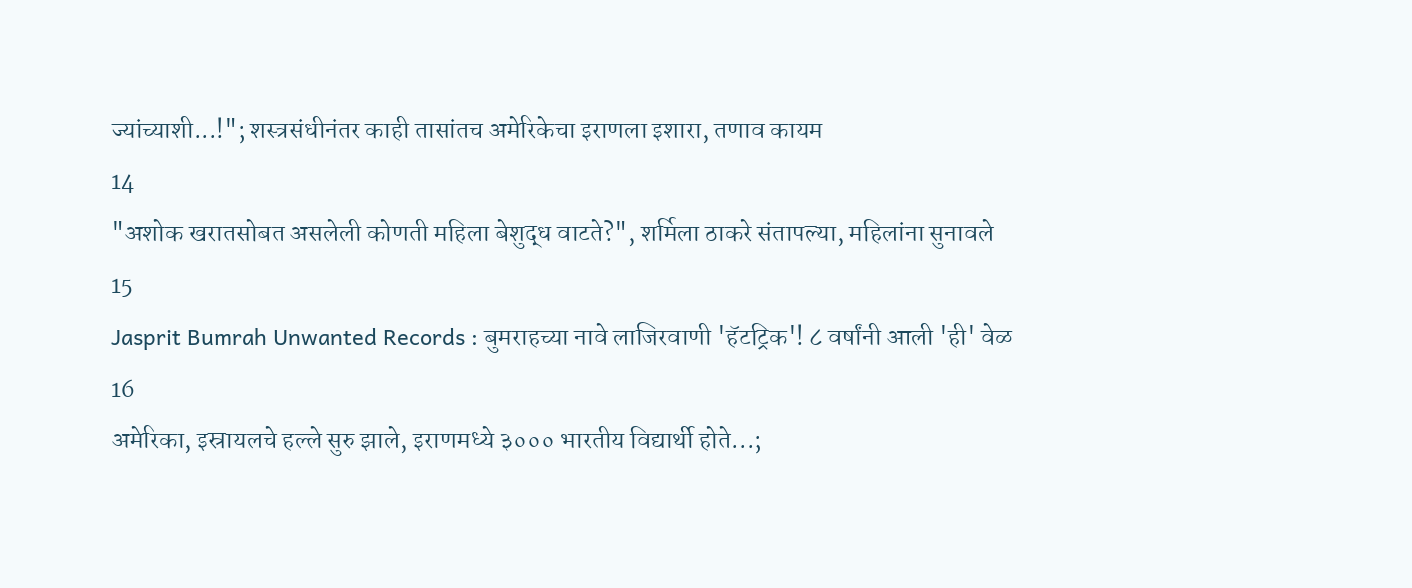ज्यांच्याशी...!"; शस्त्रसंधीनंतर काही तासांतच अमेरिकेचा इराणला इशारा, तणाव कायम
14
"अशोक खरातसोबत असलेली कोणती महिला बेशुद्ध वाटते?", शर्मिला ठाकरे संतापल्या, महिलांना सुनावले
15
Jasprit Bumrah Unwanted Records : बुमराहच्या नावे लाजिरवाणी 'हॅटट्रिक'! ८ वर्षांनी आली 'ही' वेळ
16
अमेरिका, इस्रायलचे हल्ले सुरु झाले, इराणमध्ये ३००० भारतीय विद्यार्थी होते...;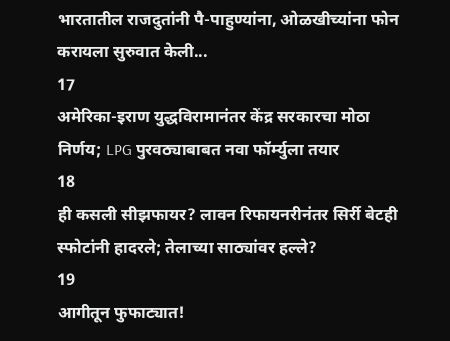भारतातील राजदुतांनी पै-पाहुण्यांना, ओळखीच्यांना फोन करायला सुरुवात केली...
17
अमेरिका-इराण युद्धविरामानंतर केंद्र सरकारचा मोठा निर्णय; LPG पुरवठ्याबाबत नवा फॉर्म्युला तयार
18
ही कसली सीझफायर? लावन रिफायनरीनंतर सिर्री बेटही स्फोटांनी हादरले; तेलाच्या साठ्यांवर हल्ले?
19
आगीतून फुफाट्यात!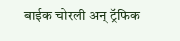बाईक चोरली अन् ट्रॅफिक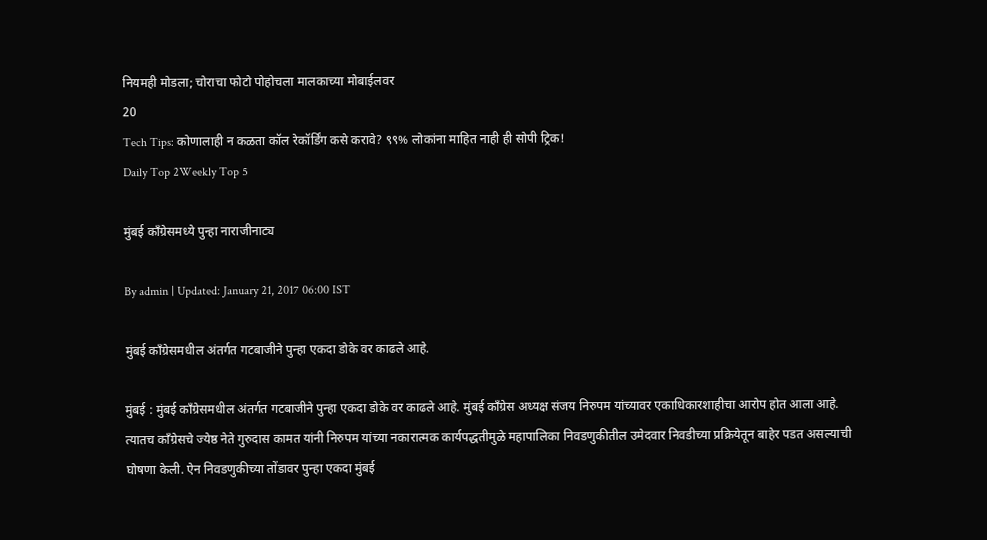नियमही मोडला; चोराचा फोटो पोहोचला मालकाच्या मोबाईलवर
20
Tech Tips: कोणालाही न कळता कॉल रेकॉर्डिंग कसे करावे? ९९% लोकांना माहित नाही ही सोपी ट्रिक!
Daily Top 2Weekly Top 5

मुंबई काँग्रेसमध्ये पुन्हा नाराजीनाट्य

By admin | Updated: January 21, 2017 06:00 IST

मुंबई काँग्रेसमधील अंतर्गत गटबाजीने पुन्हा एकदा डोके वर काढले आहे.

मुंबई : मुंबई काँग्रेसमधील अंतर्गत गटबाजीने पुन्हा एकदा डोके वर काढले आहे. मुंबई काँग्रेस अध्यक्ष संजय निरुपम यांच्यावर एकाधिकारशाहीचा आरोप होत आला आहे. त्यातच काँग्रेसचे ज्येष्ठ नेते गुरुदास कामत यांनी निरुपम यांच्या नकारात्मक कार्यपद्धतीमुळे महापालिका निवडणुकीतील उमेदवार निवडीच्या प्रक्रियेतून बाहेर पडत असल्याची घोषणा केली. ऐन निवडणुकीच्या तोंडावर पुन्हा एकदा मुंबई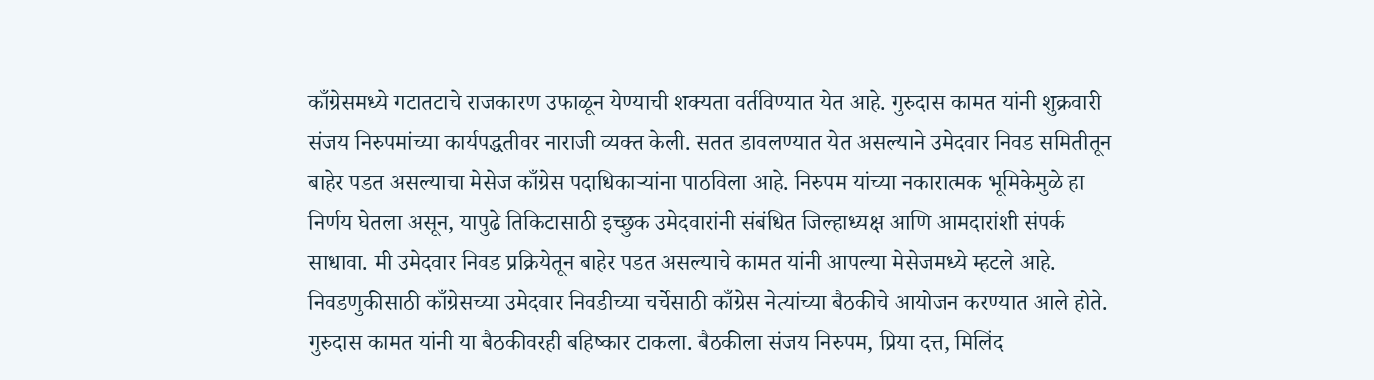काँग्रेसमध्ये गटातटाचे राजकारण उफाळून येण्याची शक्यता वर्तविण्यात येत आहे. गुरुदास कामत यांनी शुक्रवारी संजय निरुपमांच्या कार्यपद्धतीवर नाराजी व्यक्त केली. सतत डावलण्यात येत असल्याने उमेदवार निवड समितीतून बाहेर पडत असल्याचा मेसेज काँग्रेस पदाधिकाऱ्यांना पाठविला आहे. निरुपम यांच्या नकारात्मक भूमिकेमुळे हा निर्णय घेतला असून, यापुढे तिकिटासाठी इच्छुक उमेदवारांनी संबंधित जिल्हाध्यक्ष आणि आमदारांशी संपर्क साधावा. मी उमेदवार निवड प्रक्रियेतून बाहेर पडत असल्याचे कामत यांनी आपल्या मेसेजमध्ये म्हटले आहे. निवडणुकीसाठी काँग्रेसच्या उमेदवार निवडीच्या चर्चेसाठी काँग्रेस नेत्यांच्या बैठकीचे आयोजन करण्यात आले होते. गुरुदास कामत यांनी या बैठकीवरही बहिष्कार टाकला. बैठकीला संजय निरुपम, प्रिया दत्त, मिलिंद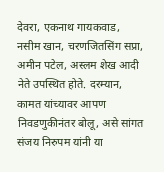देवरा, एकनाथ गायकवाड, नसीम खान, चरणजितसिंग सप्रा, अमीन पटेल, अस्लम शेख आदी नेते उपस्थित होते. दरम्यान, कामत यांच्यावर आपण निवडणुकीनंतर बोलू, असे सांगत संजय निरुपम यांनी या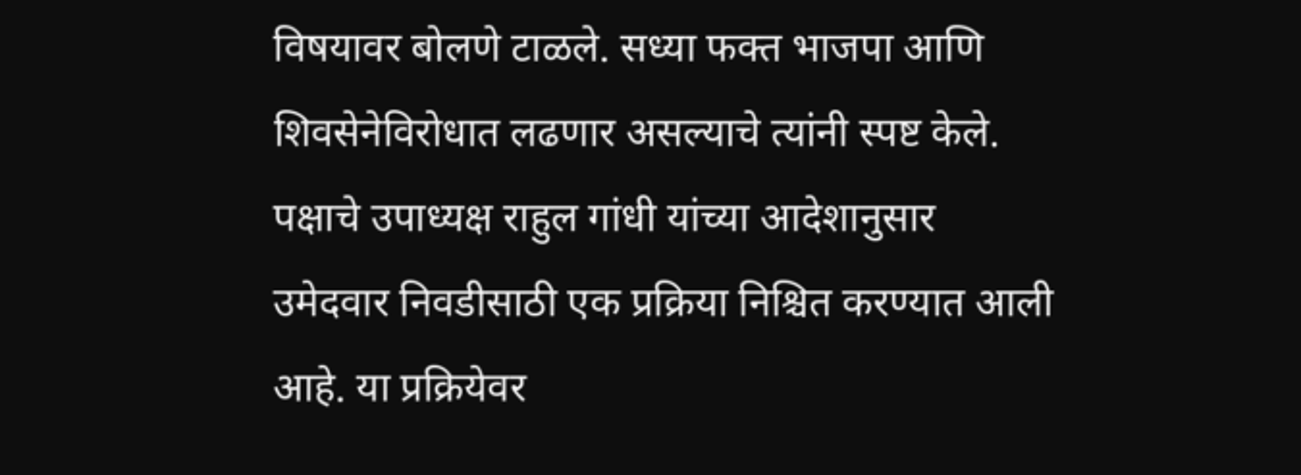विषयावर बोलणे टाळले. सध्या फक्त भाजपा आणि शिवसेनेविरोधात लढणार असल्याचे त्यांनी स्पष्ट केले. पक्षाचे उपाध्यक्ष राहुल गांधी यांच्या आदेशानुसार उमेदवार निवडीसाठी एक प्रक्रिया निश्चित करण्यात आली आहे. या प्रक्रियेवर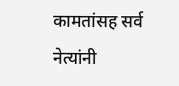कामतांसह सर्व नेत्यांनी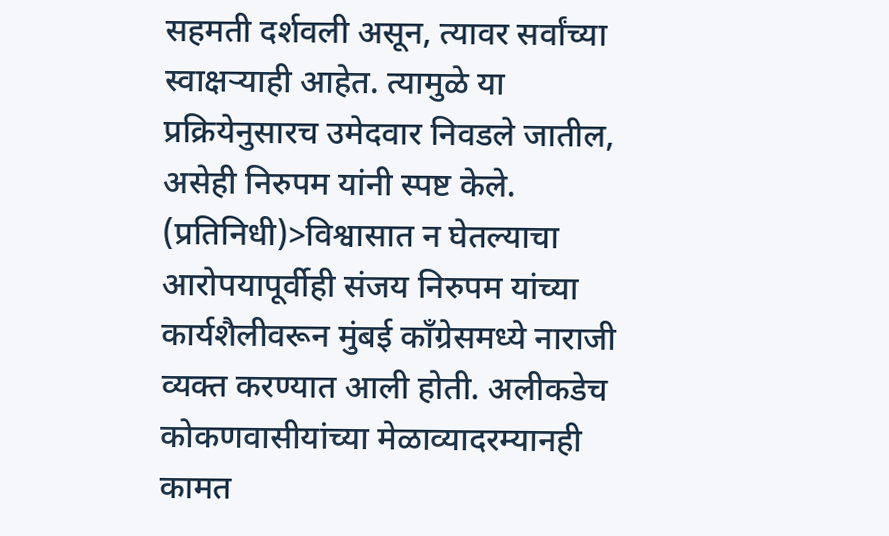सहमती दर्शवली असून, त्यावर सर्वांच्या स्वाक्षऱ्याही आहेत. त्यामुळे या प्रक्रियेनुसारच उमेदवार निवडले जातील, असेही निरुपम यांनी स्पष्ट केले. (प्रतिनिधी)>विश्वासात न घेतल्याचा आरोपयापूर्वीही संजय निरुपम यांच्या कार्यशैलीवरून मुंबई काँग्रेसमध्ये नाराजी व्यक्त करण्यात आली होती. अलीकडेच कोकणवासीयांच्या मेळाव्यादरम्यानही कामत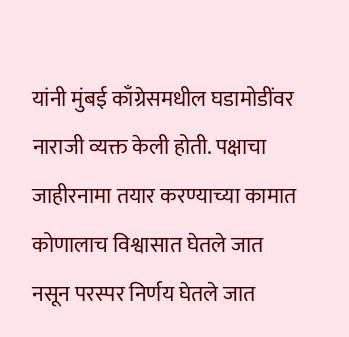यांनी मुंबई काँग्रेसमधील घडामोडींवर नाराजी व्यक्त केली होती. पक्षाचा जाहीरनामा तयार करण्याच्या कामात कोणालाच विश्वासात घेतले जात नसून परस्पर निर्णय घेतले जात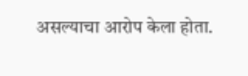असल्याचा आरोप केला होता.